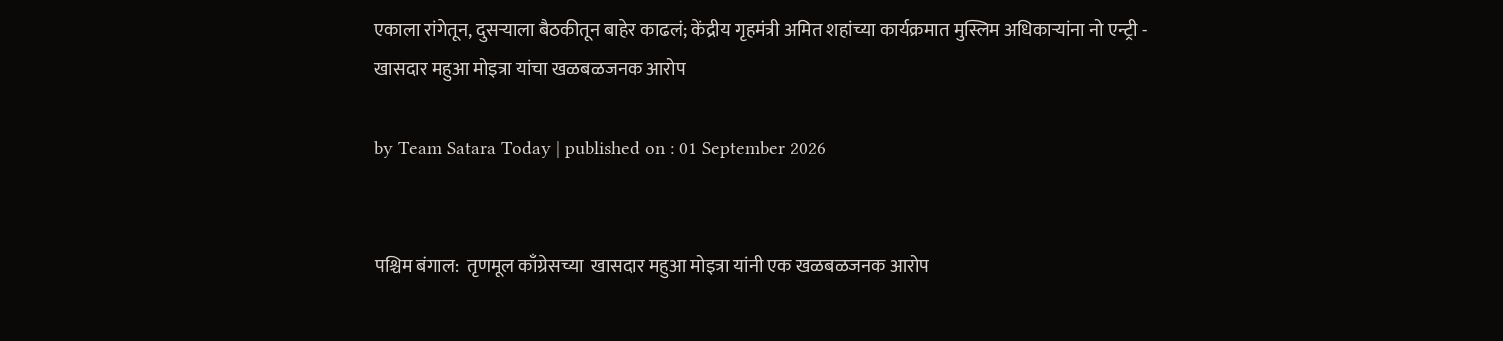एकाला रांगेतून, दुसऱ्याला बैठकीतून बाहेर काढलं; केंद्रीय गृहमंत्री अमित शहांच्या कार्यक्रमात मुस्लिम अधिकाऱ्यांना नो एन्ट्री - खासदार महुआ मोइत्रा यांचा खळबळजनक आरोप

by Team Satara Today | published on : 01 September 2026


पश्चिम बंगाल:  तृणमूल काँग्रेसच्या  खासदार महुआ मोइत्रा यांनी एक खळबळजनक आरोप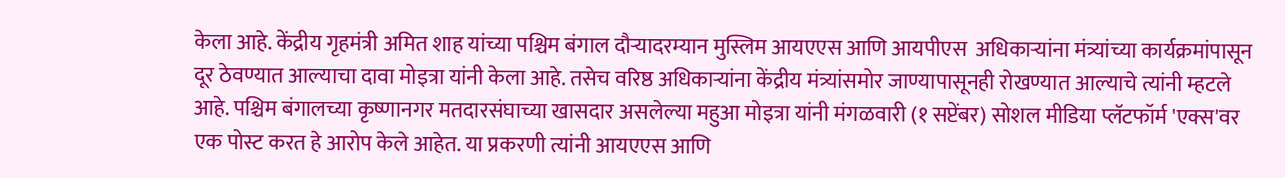केला आहे. केंद्रीय गृहमंत्री अमित शाह यांच्या पश्चिम बंगाल दौऱ्यादरम्यान मुस्लिम आयएएस आणि आयपीएस  अधिकाऱ्यांना मंत्र्यांच्या कार्यक्रमांपासून दूर ठेवण्यात आल्याचा दावा मोइत्रा यांनी केला आहे. तसेच वरिष्ठ अधिकाऱ्यांना केंद्रीय मंत्र्यांसमोर जाण्यापासूनही रोखण्यात आल्याचे त्यांनी म्हटले आहे. पश्चिम बंगालच्या कृष्णानगर मतदारसंघाच्या खासदार असलेल्या महुआ मोइत्रा यांनी मंगळवारी (१ सप्टेंबर) सोशल मीडिया प्लॅटफॉर्म 'एक्स'वर एक पोस्ट करत हे आरोप केले आहेत. या प्रकरणी त्यांनी आयएएस आणि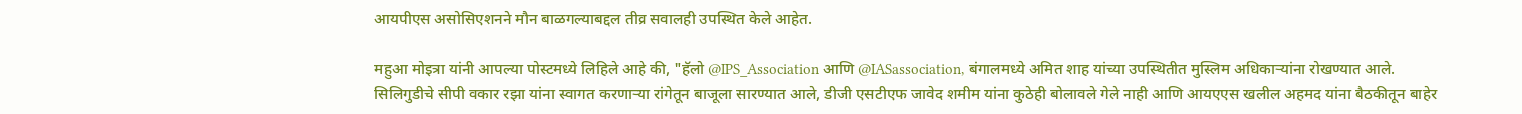आयपीएस असोसिएशनने मौन बाळगल्याबद्दल तीव्र सवालही उपस्थित केले आहेत.

महुआ मोइत्रा यांनी आपल्या पोस्टमध्ये लिहिले आहे की, "हॅलो @IPS_Association आणि @IASassociation, बंगालमध्ये अमित शाह यांच्या उपस्थितीत मुस्लिम अधिकाऱ्यांना रोखण्यात आले. सिलिगुडीचे सीपी वकार रझा यांना स्वागत करणाऱ्या रांगेतून बाजूला सारण्यात आले, डीजी एसटीएफ जावेद शमीम यांना कुठेही बोलावले गेले नाही आणि आयएएस खलील अहमद यांना बैठकीतून बाहेर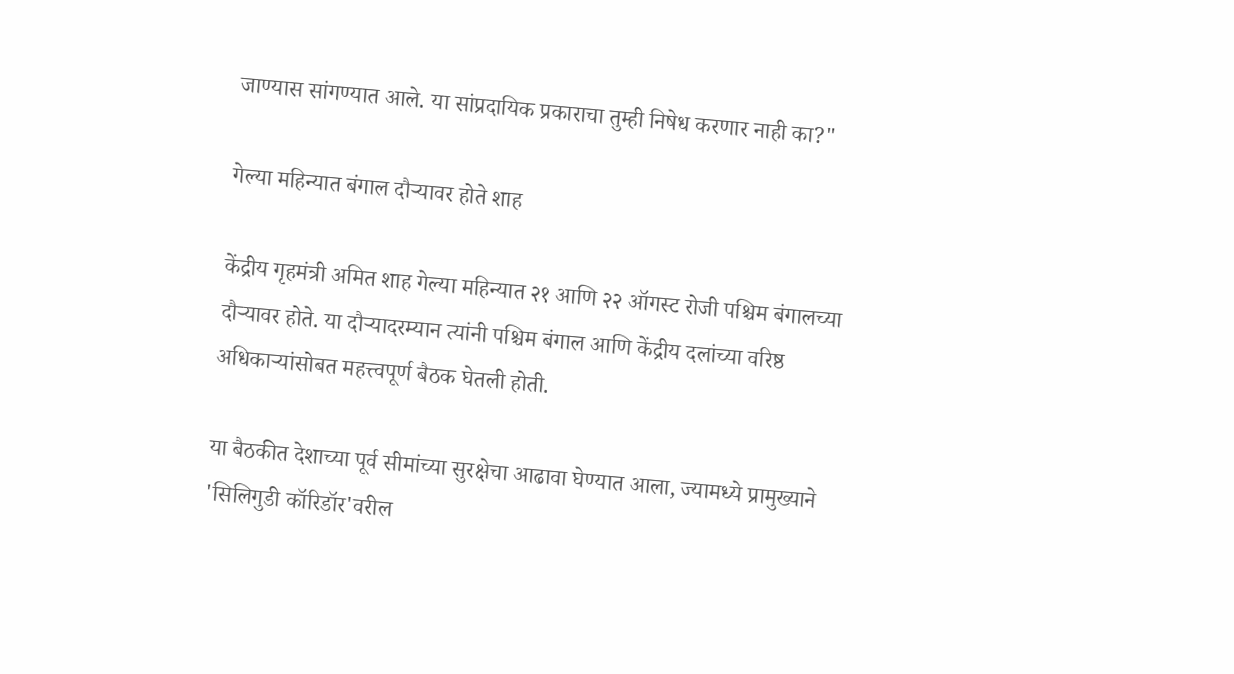जाण्यास सांगण्यात आले. या सांप्रदायिक प्रकाराचा तुम्ही निषेध करणार नाही का?"

गेल्या महिन्यात बंगाल दौऱ्यावर होते शाह

केंद्रीय गृहमंत्री अमित शाह गेल्या महिन्यात २१ आणि २२ ऑगस्ट रोजी पश्चिम बंगालच्या दौऱ्यावर होते. या दौऱ्यादरम्यान त्यांनी पश्चिम बंगाल आणि केंद्रीय दलांच्या वरिष्ठ अधिकाऱ्यांसोबत महत्त्वपूर्ण बैठक घेतली होती.

या बैठकीत देशाच्या पूर्व सीमांच्या सुरक्षेचा आढावा घेण्यात आला, ज्यामध्ये प्रामुख्याने 'सिलिगुडी कॉरिडॉर'वरील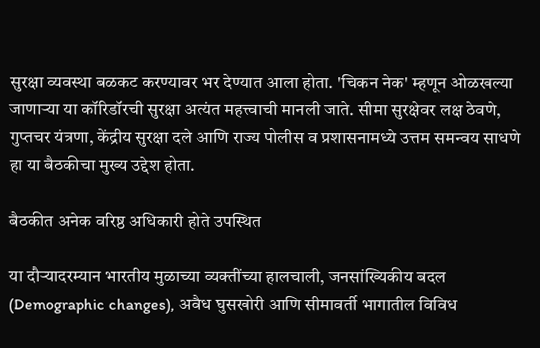सुरक्षा व्यवस्था बळकट करण्यावर भर देण्यात आला होता. 'चिकन नेक' म्हणून ओळखल्या जाणाऱ्या या कॉरिडॉरची सुरक्षा अत्यंत महत्त्वाची मानली जाते. सीमा सुरक्षेवर लक्ष ठेवणे, गुप्तचर यंत्रणा, केंद्रीय सुरक्षा दले आणि राज्य पोलीस व प्रशासनामध्ये उत्तम समन्वय साधणे हा या बैठकीचा मुख्य उद्देश होता.

बैठकीत अनेक वरिष्ठ अधिकारी होते उपस्थित

या दौऱ्यादरम्यान भारतीय मुळाच्या व्यक्तींच्या हालचाली, जनसांख्यिकीय बदल (Demographic changes), अवैध घुसखोरी आणि सीमावर्ती भागातील विविध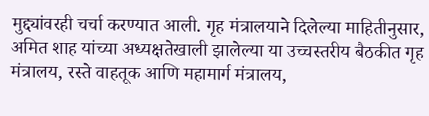मुद्द्यांवरही चर्चा करण्यात आली. गृह मंत्रालयाने दिलेल्या माहितीनुसार, अमित शाह यांच्या अध्यक्षतेखाली झालेल्या या उच्चस्तरीय बैठकीत गृह मंत्रालय, रस्ते वाहतूक आणि महामार्ग मंत्रालय,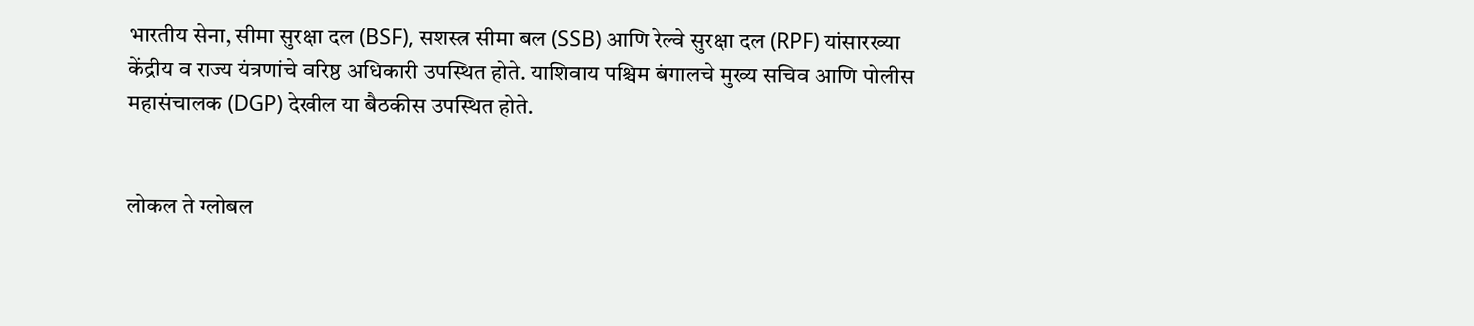भारतीय सेना, सीमा सुरक्षा दल (BSF), सशस्त्र सीमा बल (SSB) आणि रेल्वे सुरक्षा दल (RPF) यांसारख्या केंद्रीय व राज्य यंत्रणांचे वरिष्ठ अधिकारी उपस्थित होते. याशिवाय पश्चिम बंगालचे मुख्य सचिव आणि पोलीस महासंचालक (DGP) देखील या बैठकीस उपस्थित होते.


लोकल ते ग्लोबल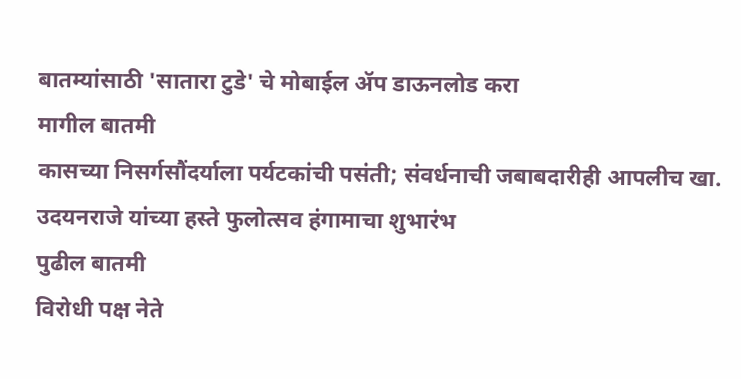बातम्यांसाठी 'सातारा टुडे' चे मोबाईल ॲप डाऊनलोड करा
मागील बातमी
कासच्या निसर्गसौंदर्याला पर्यटकांची पसंती; संवर्धनाची जबाबदारीही आपलीच खा. उदयनराजे यांच्या हस्ते फुलोत्सव हंगामाचा शुभारंभ
पुढील बातमी
विरोधी पक्ष नेते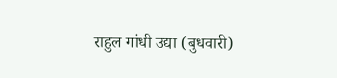राहुल गांधी उद्या (बुधवारी)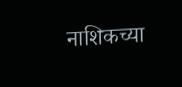नाशिकच्या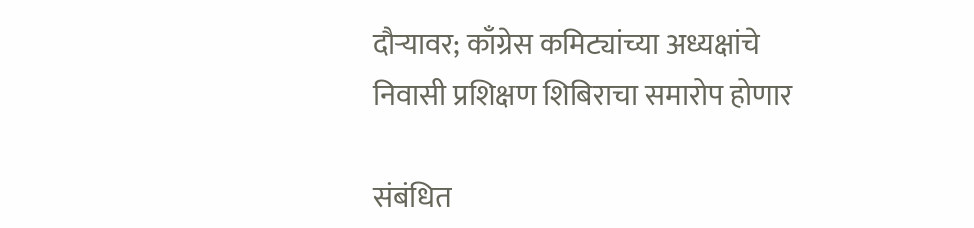दौऱ्यावर; काँग्रेस कमिट्यांच्या अध्यक्षांचे निवासी प्रशिक्षण शिबिराचा समारोप होणार

संबंधित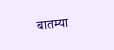बातम्या